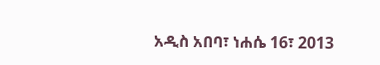አዲስ አበባ፣ ነሐሴ 16፣ 2013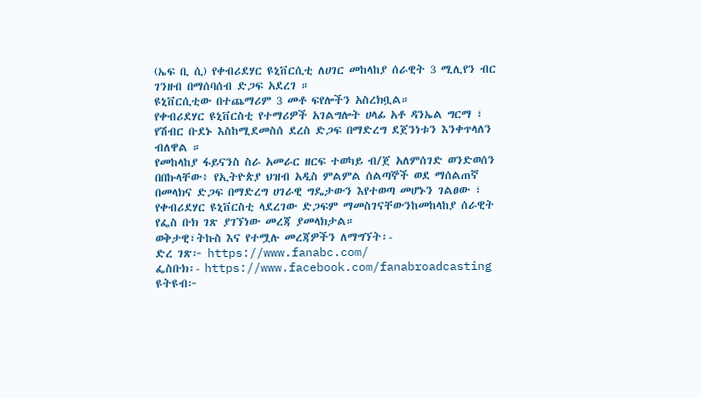(ኤፍ ቢ ሲ) የቀብሪደሃር ዩኒቨርሲቲ ለሀገር መከላከያ ሰራዊት 3 ሚሊየን ብር ገንዘብ በማሰባሰብ ድጋፍ አደረገ ።
ዩኒቨርሲቲው በተጨማሪም 3 መቶ ፍየሎችን አስረክቧል።
የቀብሪደሃር ዩኒቨርስቲ የተማሪዎች አገልግሎት ሀላፊ አቶ ዳንኤል ግርማ ፣ የሽብር ቡደኑ እስከሚደመስሰ ደረስ ድጋፍ በማድረግ ደጀንነቱን እንቀጥላለን ብለዋል ።
የመከላከያ ፋይናንስ ስራ አመራር ዘርፍ ተወካይ ብ/ጀ አለምሰገድ ወንድወሰን በበኩላቸው፥ የኢትዮጵያ ህዝብ አዲስ ምልምል ሰልጣኞች ወደ ማሰልጠኛ በመላክና ድጋፍ በማድረግ ሀገራዊ ግዴታውን እየተወጣ መሆኑን ገልፀው ፣ የቀብሪደሃር ዩኒቨርስቲ ላደረገው ድጋፍም ማመስገናቸውንከመከላከያ ሰራዊት የፌስ ቡክ ገጽ ያገኘነው መረጃ ያመላክታል።
ወቅታዊ፣ትኩስ እና የተሟሉ መረጃዎችን ለማግኘት፡-
ድረ ገጽ፦ https://www.fanabc.com/
ፌስቡክ፡- https://www.facebook.com/fanabroadcasting
ዩትዩብ፦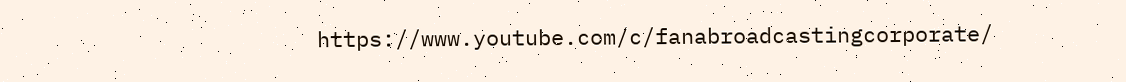https://www.youtube.com/c/fanabroadcastingcorporate/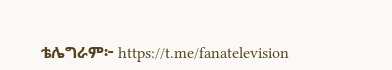ቴሌግራም፦ https://t.me/fanatelevision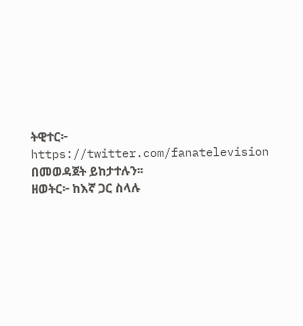ትዊተር፦ https://twitter.com/fanatelevision በመወዳጀት ይከታተሉን፡፡
ዘወትር፦ ከእኛ ጋር ስላሉ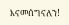እናመሰግናለን!